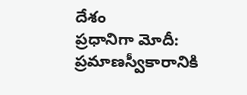దేశం
ప్రధానిగా మోదీ: ప్రమాణస్వీకారానికి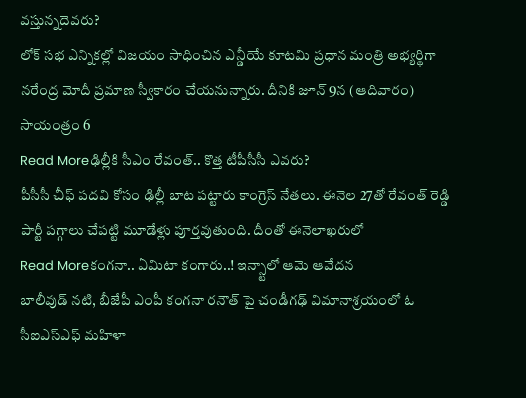వస్తున్నదెవరు?
లోక్ సభ ఎన్నికల్లో విజయం సాధించిన ఎన్డీయే కూటమి ప్రధాన మంత్రి అభ్యర్థిగా నరేంద్ర మోదీ ప్రమాణ స్వీకారం చేయనున్నారు. దీనికి జూన్ 9న (ఆదివారం) సాయంత్రం 6
Read Moreఢిల్లీకి సీఎం రేవంత్.. కొత్త టీపీసీసీ ఎవరు?
పీసీసీ చీఫ్ పదవి కోసం ఢిల్లీ బాట పట్టారు కాంగ్రెస్ నేతలు. ఈనెల 27తో రేవంత్ రెడ్డి పార్టీ పగ్గాలు చేపట్టి మూడేళ్లు పూర్తవుతుంది. దీంతో ఈనెలాఖరులో
Read Moreకంగనా.. ఏమిటా కంగారు..! ఇన్స్టాలో ఆమె ఆవేదన
బాలీవుడ్ నటి, బీజేపీ ఎంపీ కంగనా రనౌత్ పై చండీగఢ్ విమానాశ్రయంలో ఓ సీఐఎస్ఎఫ్ మహిళా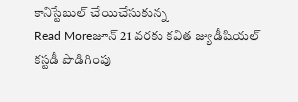కానిస్టేబుల్ చేయిచేసుకున్న
Read Moreజూన్ 21 వరకు కవిత జ్యుడీషియల్ కస్టడీ పొడిగింపు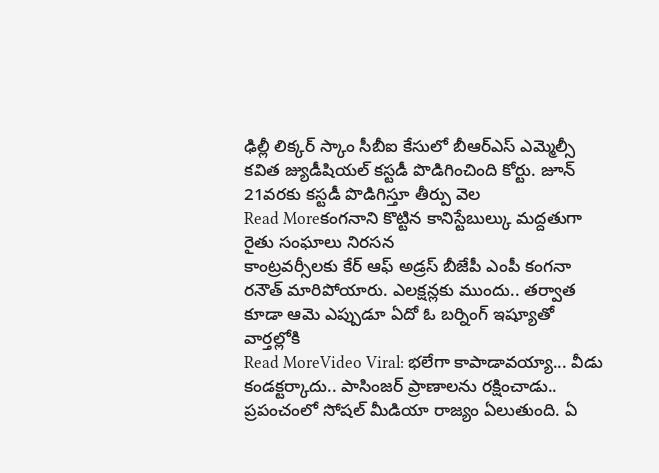ఢిల్లీ లిక్కర్ స్కాం సీబీఐ కేసులో బీఆర్ఎస్ ఎమ్మెల్సీ కవిత జ్యుడీషియల్ కస్టడీ పొడిగించింది కోర్టు. జూన్ 21వరకు కస్టడీ పొడిగిస్తూ తీర్పు వెల
Read Moreకంగనాని కొట్టిన కానిస్టేబుల్కు మద్దతుగా రైతు సంఘాలు నిరసన
కాంట్రవర్సీలకు కేర్ ఆఫ్ అడ్రస్ బీజేపీ ఎంపీ కంగనా రనౌత్ మారిపోయారు. ఎలక్షన్లకు ముందు.. తర్వాత కూడా ఆమె ఎప్పుడూ ఏదో ఓ బర్నింగ్ ఇష్యూతో వార్తల్లోకి
Read MoreVideo Viral: భలేగా కాపాడావయ్యా... వీడు కండక్టర్కాదు.. పాసింజర్ ప్రాణాలను రక్షించాడు..
ప్రపంచంలో సోషల్ మీడియా రాజ్యం ఏలుతుంది. ఏ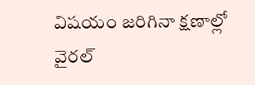విషయం జరిగినా క్షణాల్లో వైరల్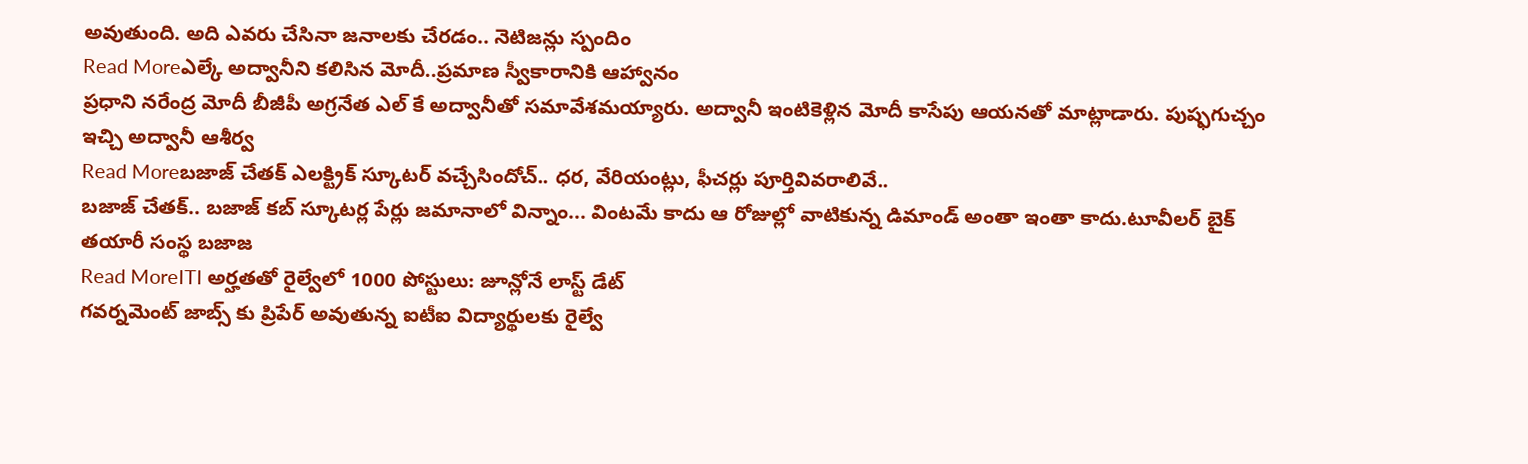అవుతుంది. అది ఎవరు చేసినా జనాలకు చేరడం.. నెటిజన్లు స్పందిం
Read Moreఎల్కే అద్వానీని కలిసిన మోదీ..ప్రమాణ స్వీకారానికి ఆహ్వానం
ప్రధాని నరేంద్ర మోదీ బీజీపీ అగ్రనేత ఎల్ కే అద్వానీతో సమావేశమయ్యారు. అద్వానీ ఇంటికెళ్లిన మోదీ కాసేపు ఆయనతో మాట్లాడారు. పుష్ఫగుచ్చం ఇచ్చి అద్వానీ ఆశీర్వ
Read Moreబజాజ్ చేతక్ ఎలక్ట్రిక్ స్కూటర్ వచ్చేసిందోచ్.. ధర, వేరియంట్లు, ఫీచర్లు పూర్తివివరాలివే..
బజాజ్ చేతక్.. బజాజ్ కబ్ స్కూటర్ల పేర్లు జమానాలో విన్నాం... వింటమే కాదు ఆ రోజుల్లో వాటికున్న డిమాండ్ అంతా ఇంతా కాదు.టూవీలర్ బైక్ తయారీ సంస్థ బజాజ
Read MoreITI అర్హతతో రైల్వేలో 1000 పోస్టులు: జూన్లోనే లాస్ట్ డేట్
గవర్నమెంట్ జాబ్స్ కు ప్రిపేర్ అవుతున్న ఐటీఐ విద్యార్థులకు రైల్వే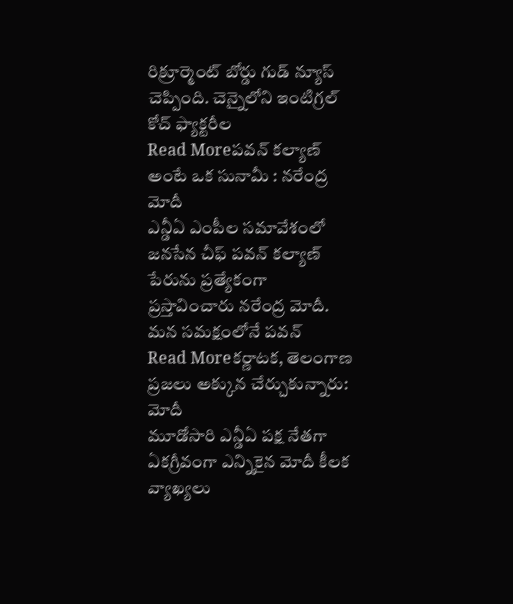రిక్రూర్మెంట్ బోర్డు గుడ్ న్యూస్ చెప్పింది. చెన్నైలోని ఇంటిగ్రల్ కోచ్ ఫ్యాక్టరీల
Read Moreపవన్ కల్యాణ్ అంటే ఒక సునామీ : నరేంద్ర మోదీ
ఎన్డీఏ ఎంపీల సమావేశంలో జనసేన చీఫ్ పవన్ కల్యాణ్ పేరును ప్రత్యేకంగా ప్రస్తావించారు నరేంద్ర మోదీ. మన సమక్షంలోనే పవన్
Read Moreకర్ణాటక, తెలంగాణ ప్రజలు అక్కున చేర్చుకున్నారు: మోదీ
మూడోసారి ఎన్డీఏ పక్ష నేతగా ఏకగ్రీవంగా ఎన్నికైన మోదీ కీలక వ్యాఖ్యలు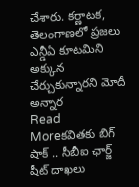చేశారు. కర్ణాటక, తెలంగాణలో ప్రజలు ఎన్డీఏ కూటమిని అక్కున చేర్చుకున్నారని మోదీ అన్నార
Read Moreకవితకు బిగ్ షాక్ .. సీబీఐ ఛార్జ్ షీట్ దాఖలు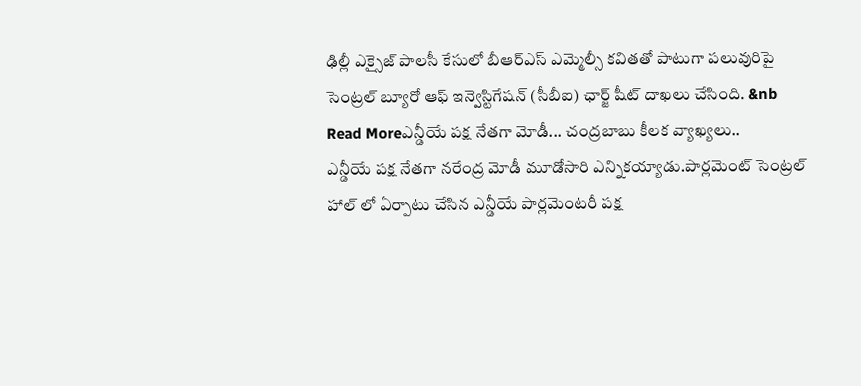ఢిల్లీ ఎక్సైజ్ పాలసీ కేసులో బీఆర్ఎస్ ఎమ్మెల్సీ కవితతో పాటుగా పలువురిపై సెంట్రల్ బ్యూరో ఆఫ్ ఇన్వెస్టిగేషన్ (సీబీఐ) ఛార్జ్ షీట్ దాఖలు చేసింది. &nb
Read Moreఎన్డీయే పక్ష నేతగా మోడీ... చంద్రబాబు కీలక వ్యాఖ్యలు..
ఎన్డీయే పక్ష నేతగా నరేంద్ర మోడీ మూడోసారి ఎన్నికయ్యాడు.పార్లమెంట్ సెంట్రల్ హాల్ లో ఏర్పాటు చేసిన ఎన్డీయే పార్లమెంటరీ పక్ష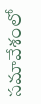సమావేశంలో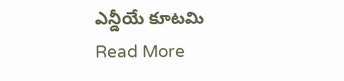ఎన్డీయే కూటమి
Read More